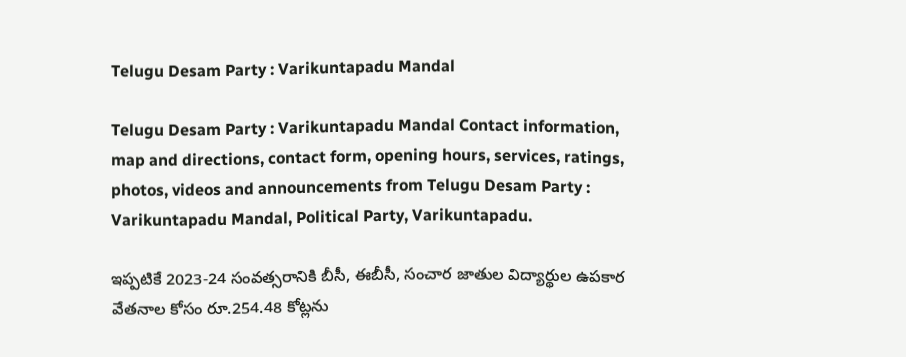Telugu Desam Party : Varikuntapadu Mandal

Telugu Desam Party : Varikuntapadu Mandal Contact information, map and directions, contact form, opening hours, services, ratings, photos, videos and announcements from Telugu Desam Party : Varikuntapadu Mandal, Political Party, Varikuntapadu.

ఇప్పటికే 2023-24 సంవత్సరానికి బీసీ, ఈబీసీ, సంచార జాతుల విద్యార్థుల ఉపకార వేతనాల కోసం రూ.254.48 కోట్లను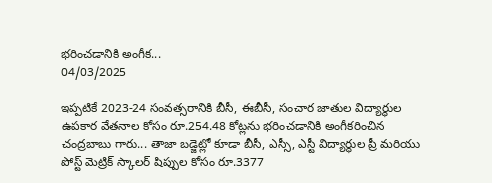భరించడానికి అంగీక...
04/03/2025

ఇప్పటికే 2023-24 సంవత్సరానికి బీసీ, ఈబీసీ, సంచార జాతుల విద్యార్థుల ఉపకార వేతనాల కోసం రూ.254.48 కోట్లను భరించడానికి అంగీకరించిన చంద్రబాబు గారు... తాజా బడ్జెట్లో కూడా బీసీ, ఎస్సీ, ఎస్టీ విద్యార్థుల ప్రీ మరియు పోస్ట్ మెట్రిక్ స్కాలర్ షిప్పుల కోసం రూ.3377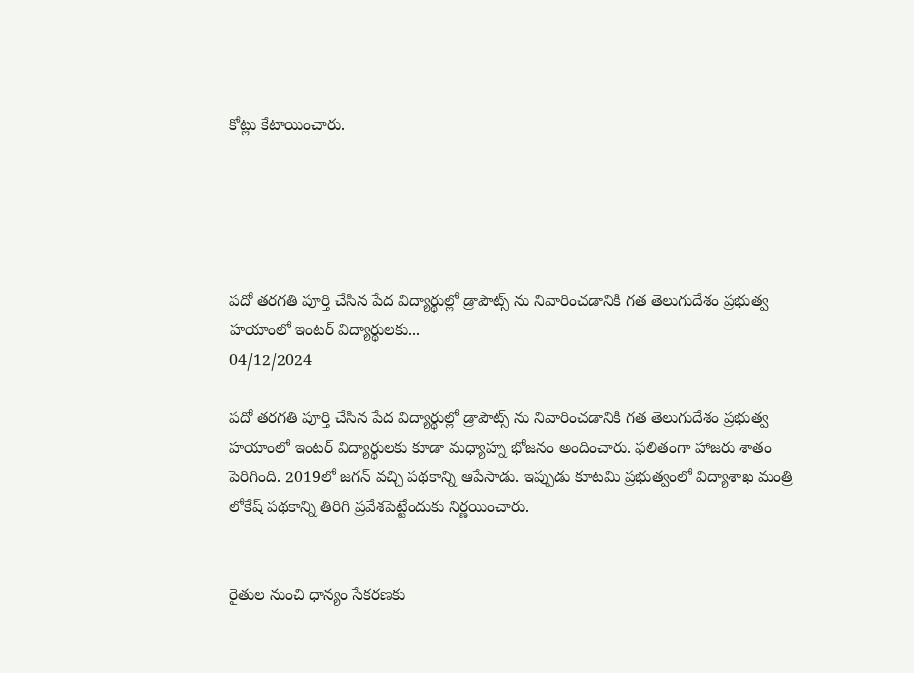కోట్లు కేటాయించారు.





పదో తరగతి పూర్తి చేసిన పేద విద్యార్థుల్లో డ్రాపౌట్స్ ను నివారించడానికి గత తెలుగుదేశం ప్రభుత్వ హయాంలో ఇంటర్ విద్యార్థులకు...
04/12/2024

పదో తరగతి పూర్తి చేసిన పేద విద్యార్థుల్లో డ్రాపౌట్స్ ను నివారించడానికి గత తెలుగుదేశం ప్రభుత్వ హయాంలో ఇంటర్ విద్యార్థులకు కూడా మధ్యాహ్న భోజనం అందించారు. ఫలితంగా హాజరు శాతం పెరిగింది. 2019లో జగన్ వచ్చి పథకాన్ని ఆపేసాడు. ఇప్పుడు కూటమి ప్రభుత్వంలో విద్యాశాఖ మంత్రి లోకేష్ పథకాన్ని తిరిగి ప్రవేశపెట్టేందుకు నిర్ణయించారు.


రైతుల నుంచి ధాన్యం సేకరణకు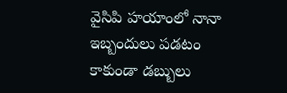వైసిపి హయాంలో నానా ఇబ్బందులు పడటం కాకుండా డబ్బులు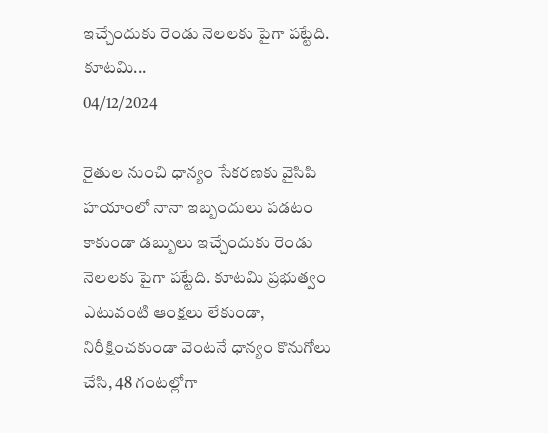ఇచ్చేందుకు రెండు నెలలకు పైగా పట్టేది. కూటమి...
04/12/2024

రైతుల నుంచి ధాన్యం సేకరణకు వైసిపి హయాంలో నానా ఇబ్బందులు పడటం కాకుండా డబ్బులు ఇచ్చేందుకు రెండు నెలలకు పైగా పట్టేది. కూటమి ప్రభుత్వం ఎటువంటి ఆంక్షలు లేకుండా, నిరీక్షించకుండా వెంటనే ధాన్యం కొనుగోలు చేసి, 48 గంటల్లోగా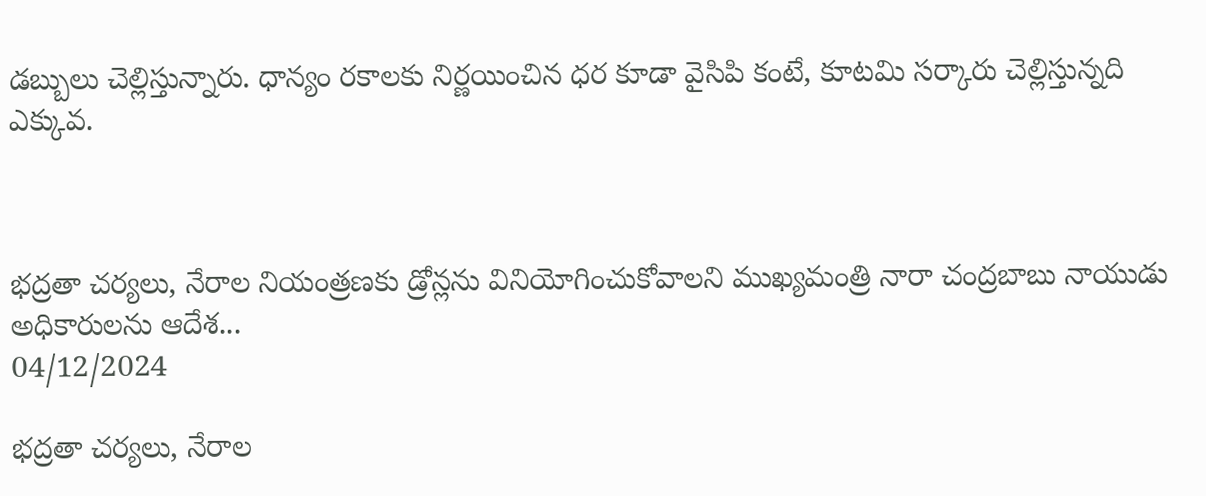డబ్బులు చెల్లిస్తున్నారు. ధాన్యం రకాలకు నిర్ణయించిన ధర కూడా వైసిపి కంటే, కూటమి సర్కారు చెల్లిస్తున్నది ఎక్కువ.



భ‌ద్ర‌తా చ‌ర్య‌లు, నేరాల నియంత్ర‌ణ‌కు డ్రోన్లను వినియోగించుకోవాల‌ని ముఖ్య‌మంత్రి నారా చంద్ర‌బాబు నాయుడు అధికారుల‌ను ఆదేశ...
04/12/2024

భ‌ద్ర‌తా చ‌ర్య‌లు, నేరాల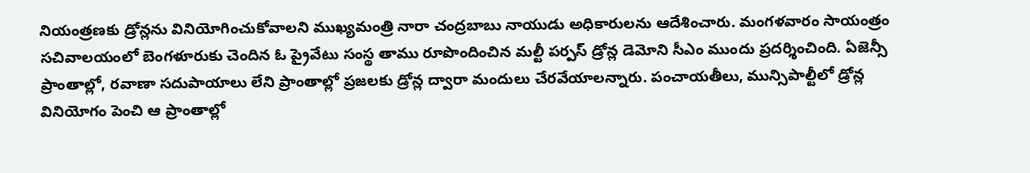నియంత్ర‌ణ‌కు డ్రోన్లను వినియోగించుకోవాల‌ని ముఖ్య‌మంత్రి నారా చంద్ర‌బాబు నాయుడు అధికారుల‌ను ఆదేశించారు. మంగ‌ళ‌వారం సాయంత్రం స‌చివాల‌యంలో బెంగ‌ళూరుకు చెందిన ఓ ప్రైవేటు సంస్థ తాము రూపొందించిన మ‌ల్టీ ప‌ర్ప‌స్ డ్రోన్ల డెమోని సీఎం ముందు ప్ర‌ద‌ర్శించింది. ఏజెన్సీ ప్రాంతాల్లో, ర‌వాణా స‌దుపాయాలు లేని ప్రాంతాల్లో ప్ర‌జ‌ల‌కు డ్రోన్ల ద్వారా మందులు చేర‌వేయాల‌న్నారు. పంచాయ‌తీలు, మున్సిపాల్టీలో డ్రోన్ల వినియోగం పెంచి ఆ ప్రాంతాల్లో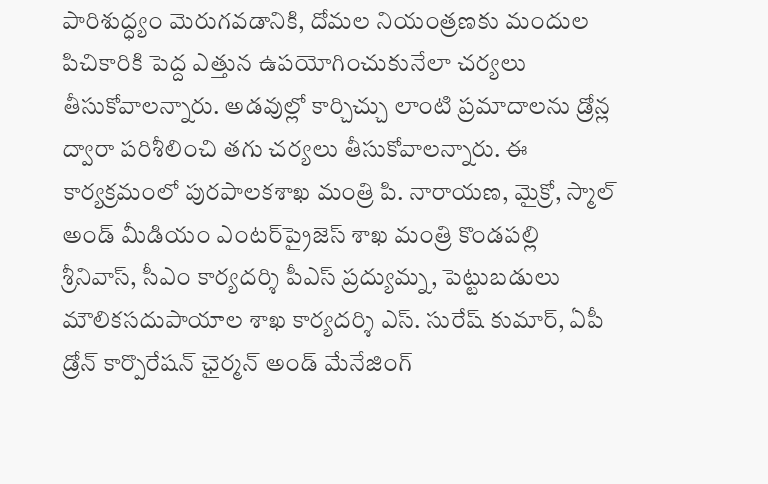పారిశుద్ధ్యం మెరుగ‌వ‌డానికి, దోమ‌ల నియంత్ర‌ణ‌కు మందుల పిచికారికి పెద్ద ఎత్తున ఉప‌యోగించుకునేలా చ‌ర్య‌లు తీసుకోవాల‌న్నారు. అడ‌వుల్లో కార్చిచ్చు లాంటి ప్ర‌మాదాల‌ను డ్రోన్ల ద్వారా ప‌రిశీలించి త‌గు చ‌ర్య‌లు తీసుకోవాల‌న్నారు. ఈ కార్య‌క్ర‌మంలో పుర‌పాల‌క‌శాఖ మంత్రి పి. నారాయ‌ణ‌, మైక్రో, స్మాల్ అండ్ మీడియం ఎంట‌ర్‌ప్రైజెస్ శాఖ మంత్రి కొండ‌ప‌ల్లి శ్రీనివాస్‌, సీఎం కార్య‌ద‌ర్శి పీఎస్ ప్ర‌ద్యుమ్న‌, పెట్టుబ‌డులు మౌలిక‌స‌దుపాయాల శాఖ కార్య‌ద‌ర్శి ఎస్‌. సురేష్ కుమార్‌, ఏపీ డ్రోన్ కార్పొరేష‌న్ ఛైర్మ‌న్ అండ్ మేనేజింగ్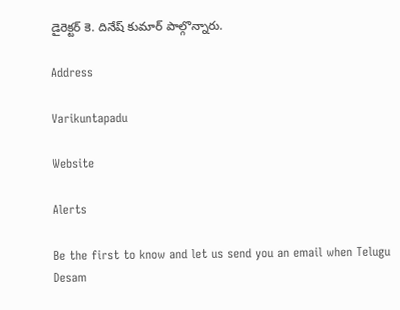డైరెక్ట‌ర్ కె. దినేష్ కుమార్ పాల్గొన్నారు.

Address

Varikuntapadu

Website

Alerts

Be the first to know and let us send you an email when Telugu Desam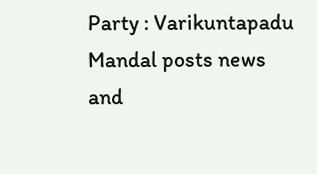Party : Varikuntapadu Mandal posts news and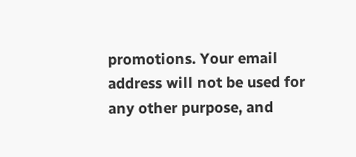promotions. Your email address will not be used for any other purpose, and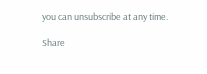you can unsubscribe at any time.

Share